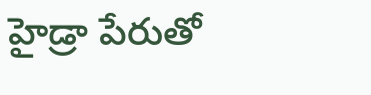హైడ్రా పేరుతో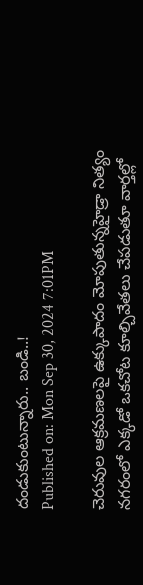దండుకుంటున్నారు.. బండి..!
Published on: Mon Sep 30, 2024 7:01PM

చెరువుల ఆక్రమణలపై ఉక్కుపాదం మోపుతున్నహైడ్రా నిత్యం నగరంలో ఎక్కడో ఒకచోట కూల్చివేతలు చేపడుతూ వార్తల్లో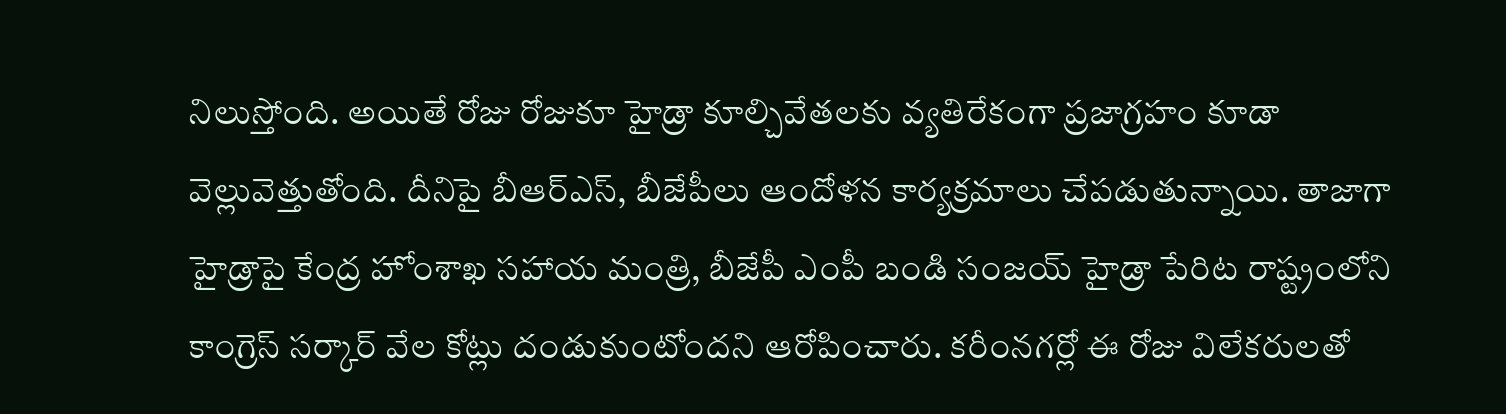నిలుస్తోంది. అయితే రోజు రోజుకూ హైడ్రా కూల్చివేతలకు వ్యతిరేకంగా ప్రజాగ్రహం కూడా వెల్లువెత్తుతోంది. దీనిపై బీఆర్ఎస్, బీజేపీలు ఆందోళన కార్యక్రమాలు చేపడుతున్నాయి. తాజాగా హైడ్రాపై కేంద్ర హోంశాఖ సహాయ మంత్రి, బీజేపీ ఎంపీ బండి సంజయ్ హైడ్రా పేరిట రాష్ట్రంలోని కాంగ్రెస్ సర్కార్ వేల కోట్లు దండుకుంటోందని ఆరోపించారు. కరీంనగర్లో ఈ రోజు విలేకరులతో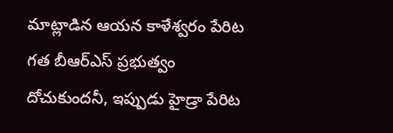మాట్లాడిన ఆయన కాళేశ్వరం పేరిట గత బీఆర్ఎస్ ప్రభుత్వం దోచుకుందనీ, ఇప్పుడు హైడ్రా పేరిట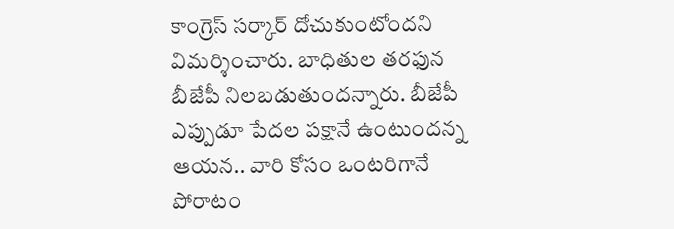కాంగ్రెస్ సర్కార్ దోచుకుంటోందని విమర్శించారు. బాధితుల తరఫున బీజేపీ నిలబడుతుందన్నారు. బీజేపీ ఎప్పుడూ పేదల పక్షానే ఉంటుందన్న ఆయన.. వారి కోసం ఒంటరిగానే పోరాటం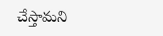చేస్తామని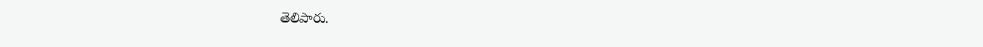తెలిపారు.